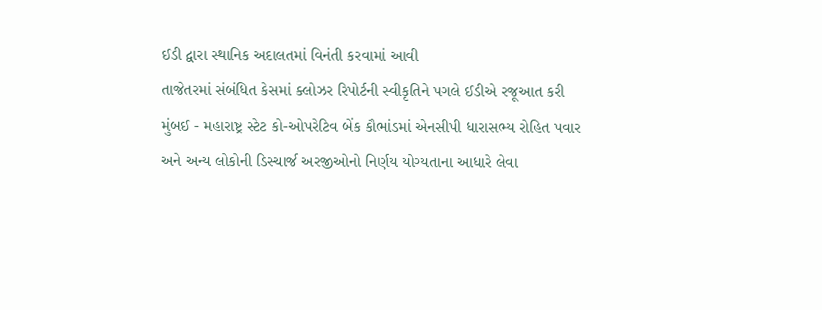ઈડી દ્વારા સ્થાનિક અદાલતમાં વિનંતી કરવામાં આવી
તાજેતરમાં સંબંધિત કેસમાં ક્લોઝર રિપોર્ટની સ્વીકૃતિને પગલે ઈડીએ રજૂઆત કરી
મુંબઈ - મહારાષ્ટ્ર સ્ટેટ કો-ઓપરેટિવ બેંક કૌભાંડમાં એનસીપી ધારાસભ્ય રોહિત પવાર અને અન્ય લોકોની ડિસ્ચાર્જ અરજીઓનો નિર્ણય યોગ્યતાના આધારે લેવા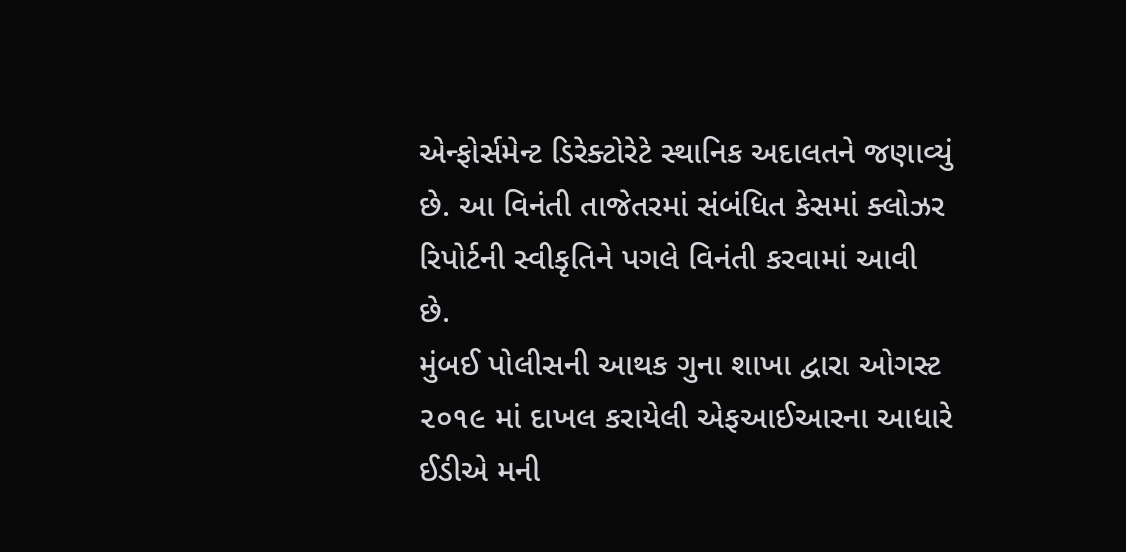એન્ફોર્સમેન્ટ ડિરેક્ટોરેટે સ્થાનિક અદાલતને જણાવ્યું છે. આ વિનંતી તાજેતરમાં સંબંધિત કેસમાં ક્લોઝર રિપોર્ટની સ્વીકૃતિને પગલે વિનંતી કરવામાં આવી છે.
મુંબઈ પોલીસની આથક ગુના શાખા દ્વારા ઓગસ્ટ ૨૦૧૯ માં દાખલ કરાયેલી એફઆઈઆરના આધારે ઈડીએ મની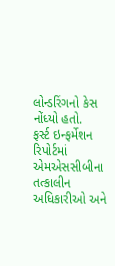લોન્ડરિંગનો કેસ નોંધ્યો હતો.
ફર્સ્ટ ઇન્ફર્મેશન રિપોર્ટમાં એમએસસીબીના તત્કાલીન અધિકારીઓ અને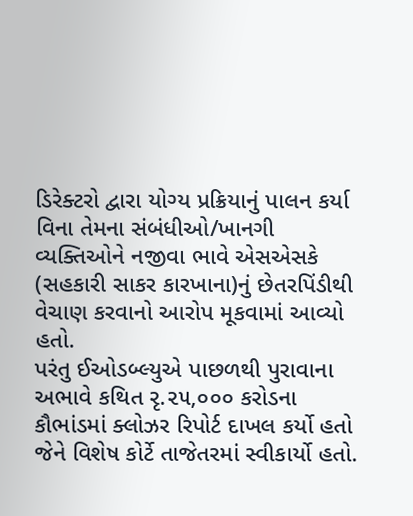ડિરેક્ટરો દ્વારા યોગ્ય પ્રક્રિયાનું પાલન કર્યા વિના તેમના સંબંધીઓ/ખાનગી વ્યક્તિઓને નજીવા ભાવે એસએસકે (સહકારી સાકર કારખાના)નું છેતરપિંડીથી વેચાણ કરવાનો આરોપ મૂકવામાં આવ્યો હતો.
પરંતુ ઈઓડબ્લ્યુએ પાછળથી પુરાવાના અભાવે કથિત રૃ.૨૫,૦૦૦ કરોડના કૌભાંડમાં ક્લોઝર રિપોર્ટ દાખલ કર્યો હતો જેને વિશેષ કોર્ટે તાજેતરમાં સ્વીકાર્યો હતો.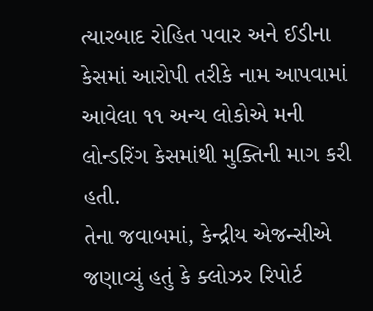ત્યારબાદ રોહિત પવાર અને ઈડીના કેસમાં આરોપી તરીકે નામ આપવામાં આવેલા ૧૧ અન્ય લોકોએ મની લોન્ડરિંગ કેસમાંથી મુક્તિની માગ કરી હતી.
તેના જવાબમાં, કેન્દ્રીય એજન્સીએ જણાવ્યું હતું કે ક્લોઝર રિપોર્ટ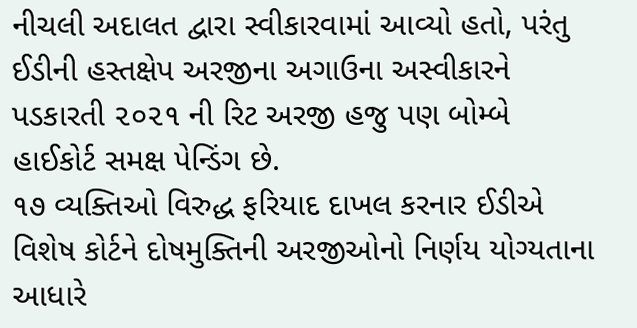નીચલી અદાલત દ્વારા સ્વીકારવામાં આવ્યો હતો, પરંતુ ઈડીની હસ્તક્ષેપ અરજીના અગાઉના અસ્વીકારને પડકારતી ૨૦૨૧ ની રિટ અરજી હજુ પણ બોમ્બે હાઈકોર્ટ સમક્ષ પેન્ડિંગ છે.
૧૭ વ્યક્તિઓ વિરુદ્ધ ફરિયાદ દાખલ કરનાર ઈડીએ વિશેષ કોર્ટને દોષમુક્તિની અરજીઓનો નિર્ણય યોગ્યતાના આધારે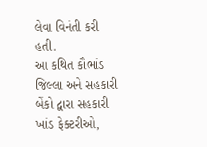લેવા વિનંતી કરી હતી.
આ કથિત કૌભાંડ જિલ્લા અને સહકારી બેંકો દ્વારા સહકારી ખાંડ ફેક્ટરીઓ,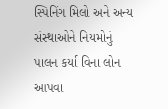સ્પિનિંગ મિલો અને અન્ય સંસ્થાઓને નિયમોનું પાલન કર્યા વિના લોન આપવા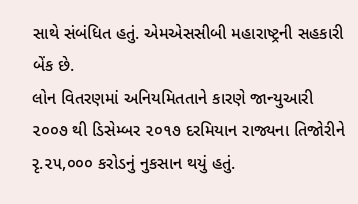સાથે સંબંધિત હતું. એમએસસીબી મહારાષ્ટ્રની સહકારી બેંક છે.
લોન વિતરણમાં અનિયમિતતાને કારણે જાન્યુઆરી ૨૦૦૭ થી ડિસેમ્બર ૨૦૧૭ દરમિયાન રાજ્યના તિજોરીને રૃ.૨૫,૦૦૦ કરોડનું નુકસાન થયું હતું.